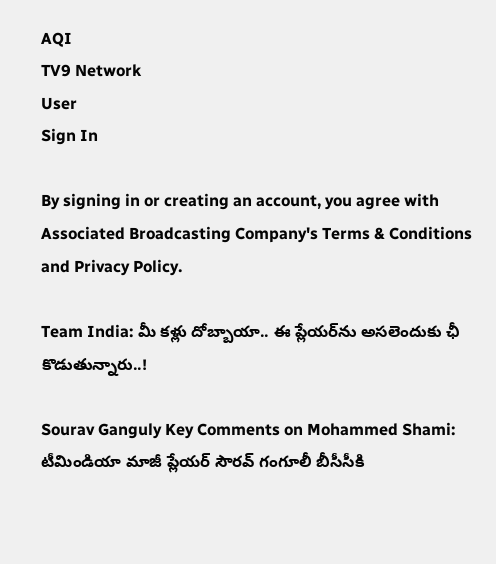AQI
TV9 Network
User
Sign In

By signing in or creating an account, you agree with Associated Broadcasting Company's Terms & Conditions and Privacy Policy.

Team India: మీ కళ్లు దోబ్బాయా.. ఈ ప్లేయర్‌ను అసలెందుకు ఛీ కొడుతున్నారు..!

Sourav Ganguly Key Comments on Mohammed Shami: టీమిండియా మాజీ ప్లేయర్ సౌరవ్ గంగూలీ బీసీసీకి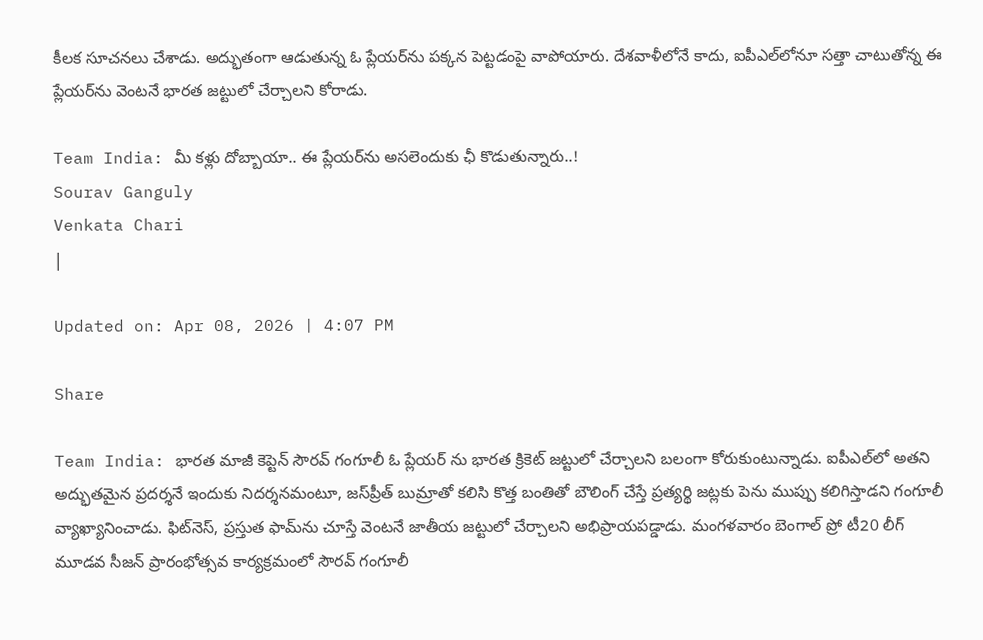కీలక సూచనలు చేశాడు. అద్భుతంగా ఆడుతున్న ఓ ప్లేయర్‌ను పక్కన పెట్టడంపై వాపోయారు. దేశవాళీలోనే కాదు, ఐపీఎల్‌లోనూ సత్తా చాటుతోన్న ఈ ప్లేయర్‌ను వెంటనే భారత జట్టులో చేర్చాలని కోరాడు.

Team India: మీ కళ్లు దోబ్బాయా.. ఈ ప్లేయర్‌ను అసలెందుకు ఛీ కొడుతున్నారు..!
Sourav Ganguly
Venkata Chari
|

Updated on: Apr 08, 2026 | 4:07 PM

Share

Team India: భారత మాజీ కెప్టెన్ సౌరవ్ గంగూలీ ఓ ప్లేయర్ ను భారత క్రికెట్ జట్టులో చేర్చాలని బలంగా కోరుకుంటున్నాడు. ఐపీఎల్‌లో అతని అద్భుతమైన ప్రదర్శనే ఇందుకు నిదర్శనమంటూ, జస్‌ప్రీత్ బుమ్రాతో కలిసి కొత్త బంతితో బౌలింగ్ చేస్తే ప్రత్యర్థి జట్లకు పెను ముప్పు కలిగిస్తాడని గంగూలీ వ్యాఖ్యానించాడు. ఫిట్‌నెస్, ప్రస్తుత ఫామ్‌ను చూస్తే వెంటనే జాతీయ జట్టులో చేర్చాలని అభిప్రాయపడ్డాడు. మంగళవారం బెంగాల్ ప్రో టీ20 లీగ్ మూడవ సీజన్ ప్రారంభోత్సవ కార్యక్రమంలో సౌరవ్ గంగూలీ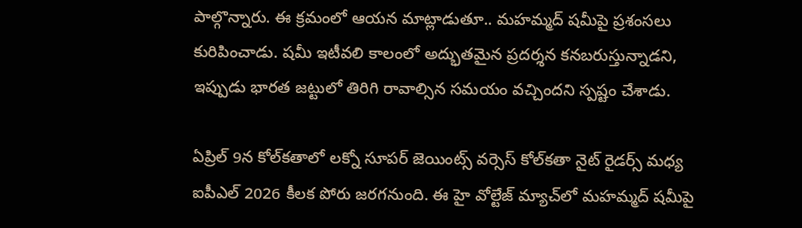పాల్గొన్నారు. ఈ క్రమంలో ఆయన మాట్లాడుతూ.. మహమ్మద్ షమీపై ప్రశంసలు కురిపించాడు. షమీ ఇటీవలి కాలంలో అద్భుతమైన ప్రదర్శన కనబరుస్తున్నాడని, ఇప్పుడు భారత జట్టులో తిరిగి రావాల్సిన సమయం వచ్చిందని స్పష్టం చేశాడు.

ఏప్రిల్ 9న కోల్‌కతాలో లక్నో సూపర్ జెయింట్స్ వర్సెస్ కోల్‌కతా నైట్ రైడర్స్ మధ్య ఐపీఎల్ 2026 కీలక పోరు జరగనుంది. ఈ హై వోల్టేజ్ మ్యాచ్‌లో మహమ్మద్ షమీపై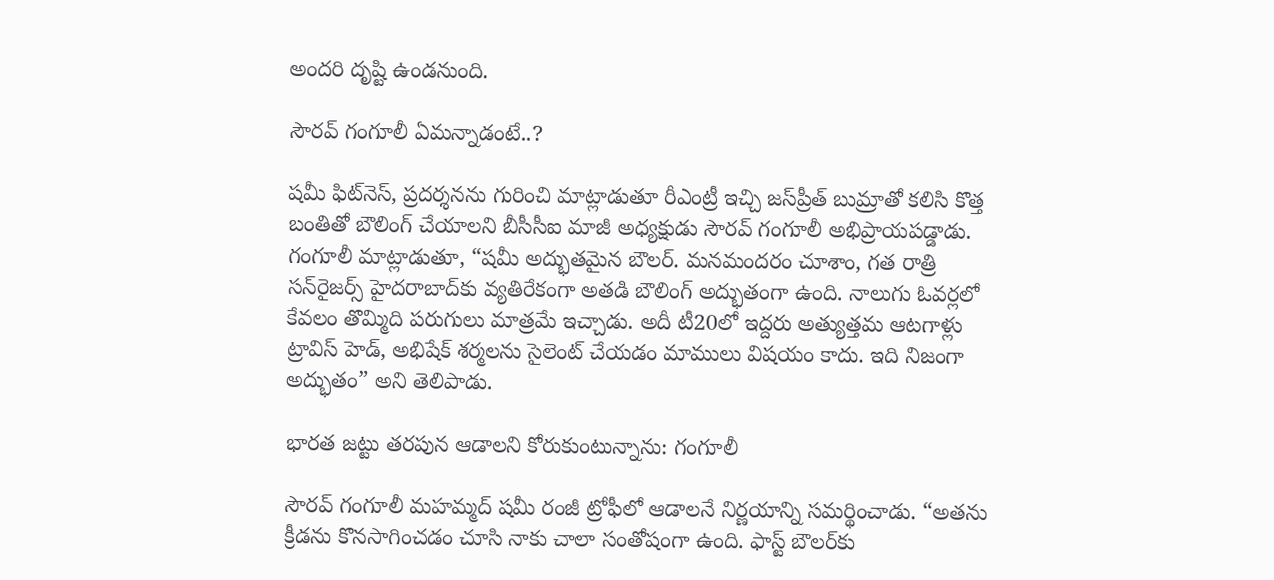అందరి దృష్టి ఉండనుంది.

సౌరవ్ గంగూలీ ఏమన్నాడంటే..?

షమీ ఫిట్‌నెస్, ప్రదర్శనను గురించి మాట్లాడుతూ రీఎంట్రీ ఇచ్చి జస్‌ప్రీత్ బుమ్రాతో కలిసి కొత్త బంతితో బౌలింగ్ చేయాలని బీసీసీఐ మాజీ అధ్యక్షుడు సౌరవ్ గంగూలీ అభిప్రాయపడ్డాడు. గంగూలీ మాట్లాడుతూ, “షమీ అద్భుతమైన బౌలర్. మనమందరం చూశాం, గత రాత్రి సన్‌రైజర్స్ హైదరాబాద్‌కు వ్యతిరేకంగా అతడి బౌలింగ్ అద్భుతంగా ఉంది. నాలుగు ఓవర్లలో కేవలం తొమ్మిది పరుగులు మాత్రమే ఇచ్చాడు. అదీ టీ20లో ఇద్దరు అత్యుత్తమ ఆటగాళ్లు ట్రావిస్ హెడ్, అభిషేక్ శర్మలను సైలెంట్ చేయడం మాములు విషయం కాదు. ఇది నిజంగా అద్భుతం” అని తెలిపాడు.

భారత జట్టు తరపున ఆడాలని కోరుకుంటున్నాను: గంగూలీ

సౌరవ్ గంగూలీ మహమ్మద్ షమీ రంజీ ట్రోఫీలో ఆడాలనే నిర్ణయాన్ని సమర్థించాడు. “అతను క్రీడను కొనసాగించడం చూసి నాకు చాలా సంతోషంగా ఉంది. ఫాస్ట్ బౌలర్‌కు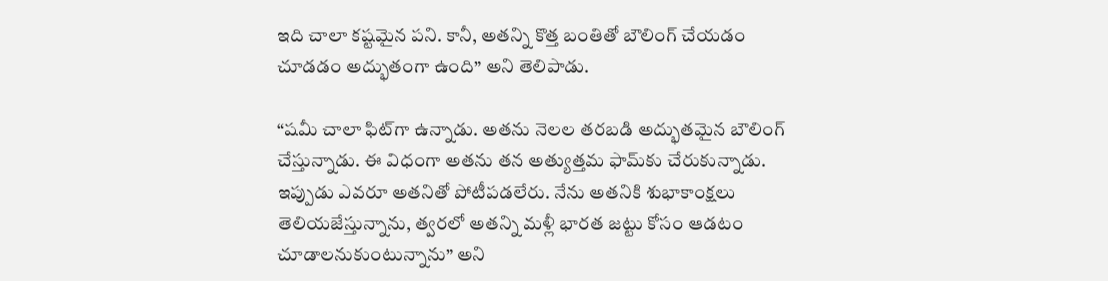ఇది చాలా కష్టమైన పని. కానీ, అతన్ని కొత్త బంతితో బౌలింగ్ చేయడం చూడడం అద్భుతంగా ఉంది” అని తెలిపాడు.

“షమీ చాలా ఫిట్‌గా ఉన్నాడు. అతను నెలల తరబడి అద్భుతమైన బౌలింగ్ చేస్తున్నాడు. ఈ విధంగా అతను తన అత్యుత్తమ ఫామ్‌కు చేరుకున్నాడు. ఇప్పుడు ఎవరూ అతనితో పోటీపడలేరు. నేను అతనికి శుభాకాంక్షలు తెలియజేస్తున్నాను, త్వరలో అతన్ని మళ్లీ భారత జట్టు కోసం ఆడటం చూడాలనుకుంటున్నాను” అని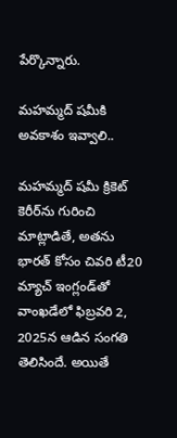పేర్కొన్నారు.

మహమ్మద్ షమీకి అవకాశం ఇవ్వాలి..

మహమ్మద్ షమీ క్రికెట్ కెరీర్‌ను గురించి మాట్లాడితే, అతను భారత్ కోసం చివరి టీ20 మ్యాచ్ ఇంగ్లండ్‌తో వాంఖడేలో ఫిబ్రవరి 2, 2025న ఆడిన సంగతి తెలిసిందే. అయితే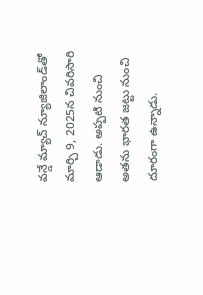వన్డే మ్యాచ్ న్యూజిలాండ్‌తో మార్చి 9, 2025న చివరిసారి ఆడాడు. అప్పటి నుంచి అతను భారత జట్టు నుంచి దూరంగా ఉన్నాడు.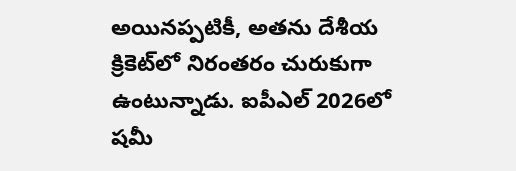అయినప్పటికీ, అతను దేశీయ క్రికెట్‌లో నిరంతరం చురుకుగా ఉంటున్నాడు. ఐపీఎల్ 2026లో షమీ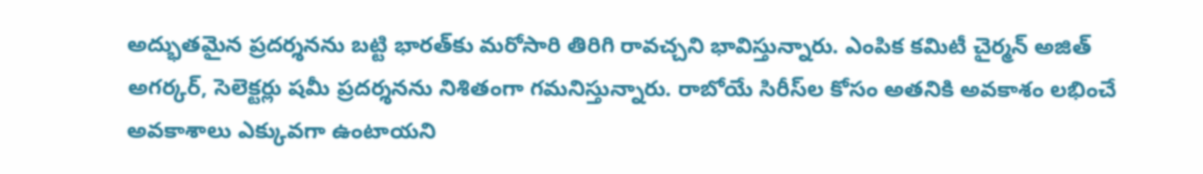అద్భుతమైన ప్రదర్శనను బట్టి భారత్‌కు మరోసారి తిరిగి రావచ్చని భావిస్తున్నారు. ఎంపిక కమిటీ చైర్మన్ అజిత్ అగర్కర్, సెలెక్టర్లు షమీ ప్రదర్శనను నిశితంగా గమనిస్తున్నారు. రాబోయే సిరీస్‌ల కోసం అతనికి అవకాశం లభించే అవకాశాలు ఎక్కువగా ఉంటాయని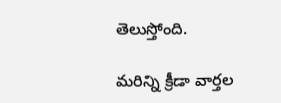తెలుస్తోంది.

మరిన్ని క్రీడా వార్తల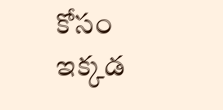కోసం ఇక్కడ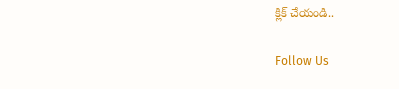క్లిక్ చేయండి..

Follow Us